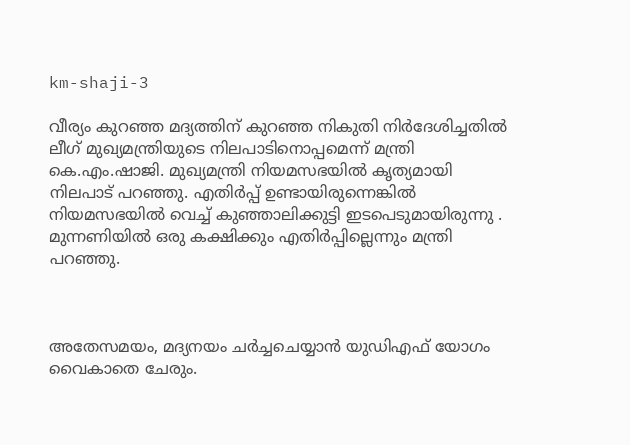km-shaji-3

വീര്യം കുറഞ്ഞ മദ്യത്തിന് കുറഞ്ഞ നികുതി നിര്‍ദേശിച്ചതില്‍ ലീഗ് മുഖ്യമന്ത്രിയുടെ നിലപാടിനൊപ്പമെന്ന് മന്ത്രി കെ.എം.ഷാജി. മുഖ്യമന്ത്രി നിയമസഭയിൽ കൃത്യമായി നിലപാട് പറഞ്ഞു. എതിർപ്പ് ഉണ്ടായിരുന്നെങ്കിൽ നിയമസഭയിൽ വെച്ച് കുഞ്ഞാലിക്കുട്ടി ഇടപെടുമായിരുന്നു . മുന്നണിയിൽ ഒരു കക്ഷിക്കും എതിർപ്പില്ലെന്നും മന്ത്രി പറഞ്ഞു.



അതേസമയം, മദ്യനയം ചര്‍ച്ചചെയ്യാന്‍ യുഡിഎഫ് യോഗം വൈകാതെ ചേരും.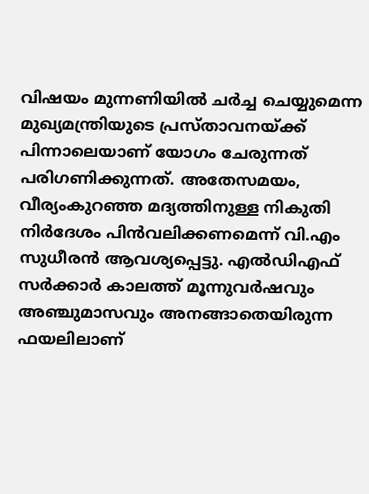വിഷയം മുന്നണിയില്‍ ചര്‍ച്ച ചെയ്യുമെന്ന മുഖ്യമന്ത്രിയുടെ പ്രസ്താവനയ്ക്ക് പിന്നാലെയാണ് യോഗം ചേരുന്നത് പരിഗണിക്കുന്നത്. അതേസമയം, വീര്യംകുറഞ്ഞ മദ്യത്തിനുള്ള നികുതി നിര്‍ദേശം പിന്‍വലിക്കണമെന്ന് വി.എം സുധീരന്‍ ആവശ്യപ്പെട്ടു. എല്‍ഡിഎഫ് സര്‍ക്കാര്‍ കാലത്ത് മൂന്നുവര്‍ഷവും അഞ്ചുമാസവും അനങ്ങാതെയിരുന്ന ഫയലിലാണ്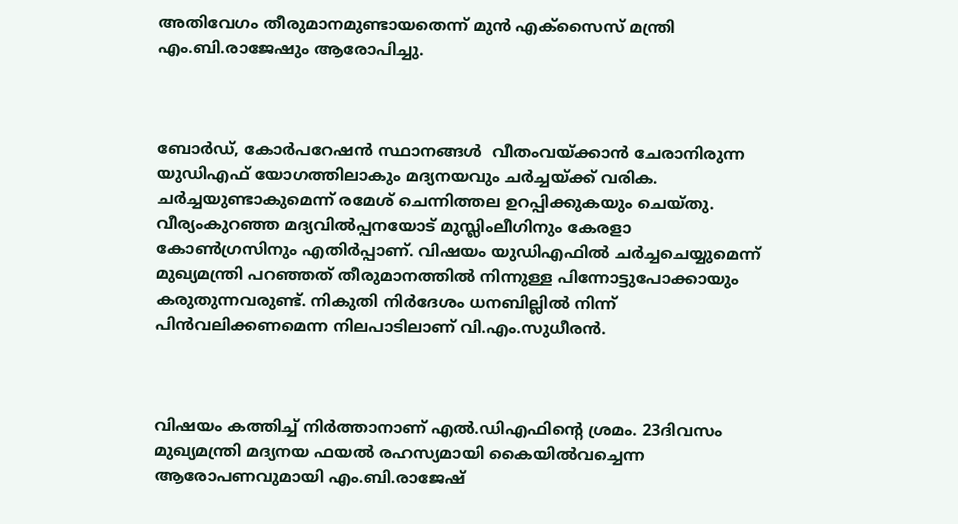അതിവേഗം തീരുമാനമുണ്ടായതെന്ന് മുന്‍ എക്സൈസ് മന്ത്രി എം.ബി.രാജേഷും ആരോപിച്ചു.



ബോര്‍ഡ്, കോര്‍പറേഷന്‍ സ്ഥാനങ്ങള്‍  വീതംവയ്ക്കാന്‍ ചേരാനിരുന്ന യുഡിഎഫ് യോഗത്തിലാകും മദ്യനയവും ചര്‍ച്ചയ്ക്ക് വരിക. ചര്‍ച്ചയുണ്ടാകുമെന്ന് രമേശ് ചെന്നിത്തല ഉറപ്പിക്കുകയും ചെയ്തു. വീര്യംകുറഞ്ഞ മദ്യവില്‍പ്പനയോട് മുസ്ലിംലീഗിനും കേരളാ കോണ്‍ഗ്രസിനും എതിര്‍പ്പാണ്. വിഷയം യുഡിഎഫില്‍ ചര്‍ച്ചചെയ്യുമെന്ന് മുഖ്യമന്ത്രി പറഞ്ഞത് തീരുമാനത്തില്‍ നിന്നുള്ള പിന്നോട്ടുപോക്കായും കരുതുന്നവരുണ്ട്. നികുതി നിര്‍ദേശം ധനബില്ലില്‍ നിന്ന് പിന്‍വലിക്കണമെന്ന നിലപാടിലാണ് വി.എം.സുധീരന്‍.



വിഷയം കത്തിച്ച് നിര്‍ത്താനാണ് എല്‍.ഡിഎഫിന്റെ ശ്രമം. 23ദിവസം മുഖ്യമന്ത്രി മദ്യനയ ഫയല്‍ രഹസ്യമായി കൈയില്‍വച്ചെന്ന ആരോപണവുമായി എം.ബി.രാജേഷ്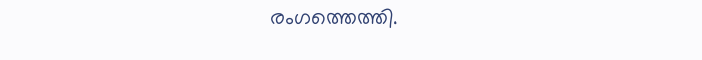രംഗത്തെത്തി.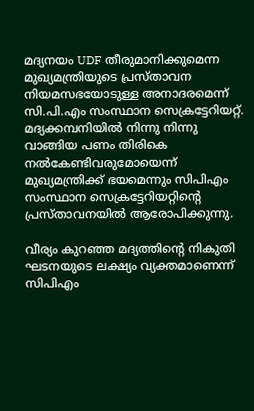മദ്യനയം UDF തീരുമാനിക്കുമെന്ന മുഖ്യമന്ത്രിയുടെ പ്രസ്താവന നിയമസഭയോടുള്ള അനാദരമെന്ന് സി.പി.എം സംസ്ഥാന സെക്രട്ടേറിയറ്റ്. മദ്യക്കമ്പനിയില്‍ നിന്നു നിന്നു വാങ്ങിയ പണം തിരികെ നല്‍കേണ്ടിവരുമോയെന്ന് മുഖ്യമന്ത്രിക്ക് ഭയമെന്നും സിപിഎം സംസ്ഥാന സെക്രട്ടേറിയറ്റിന്റെ പ്രസ്താവനയില്‍ ആരോപിക്കുന്നു.

വീര്യം കുറഞ്ഞ മദ്യത്തിന്‍റെ നികുതി ഘടനയുടെ ലക്ഷ്യം വ്യക്തമാണെന്ന് സിപിഎം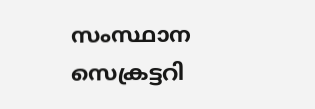സംസ്ഥാന സെക്രട്ടറി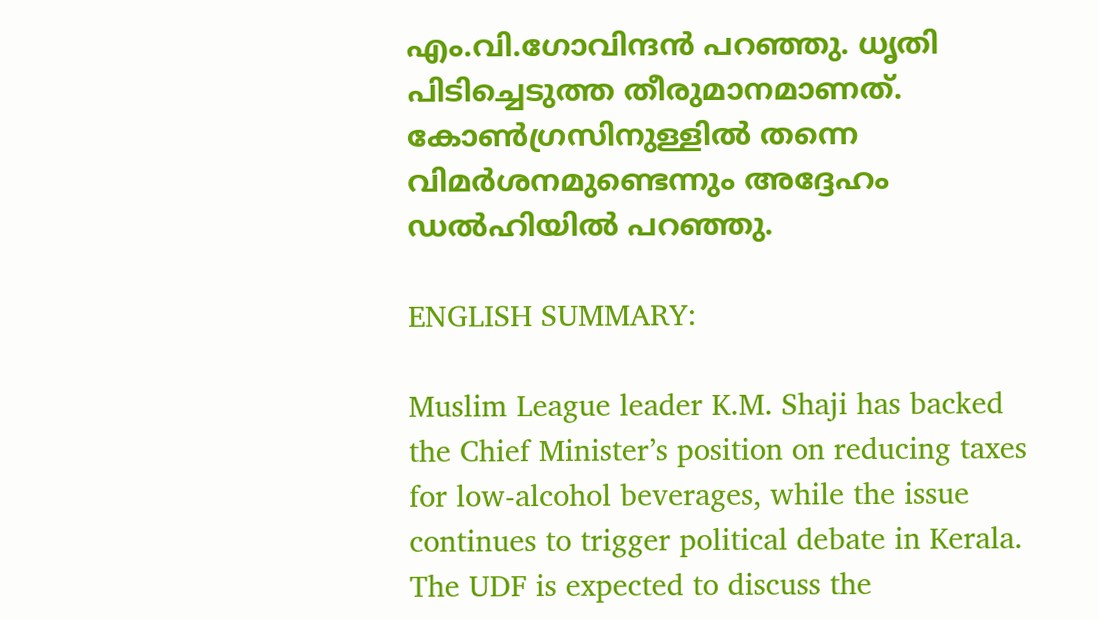എം.വി.ഗോവിന്ദന്‍ പറഞ്ഞു. ധൃതി പിടിച്ചെടുത്ത തീരുമാനമാണത്. കോണ്‍ഗ്രസിനുള്ളില്‍ തന്നെ വിമര്‍ശനമുണ്ടെന്നും അദ്ദേഹം ഡല്‍ഹിയില്‍ പറഞ്ഞു.

ENGLISH SUMMARY:

Muslim League leader K.M. Shaji has backed the Chief Minister’s position on reducing taxes for low-alcohol beverages, while the issue continues to trigger political debate in Kerala. The UDF is expected to discuss the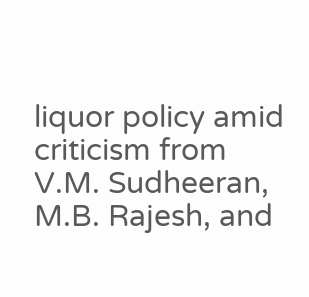liquor policy amid criticism from V.M. Sudheeran, M.B. Rajesh, and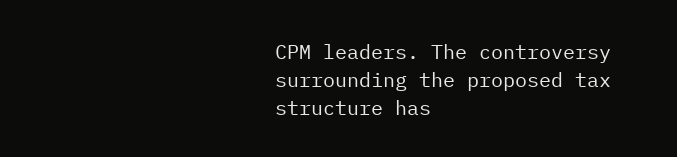CPM leaders. The controversy surrounding the proposed tax structure has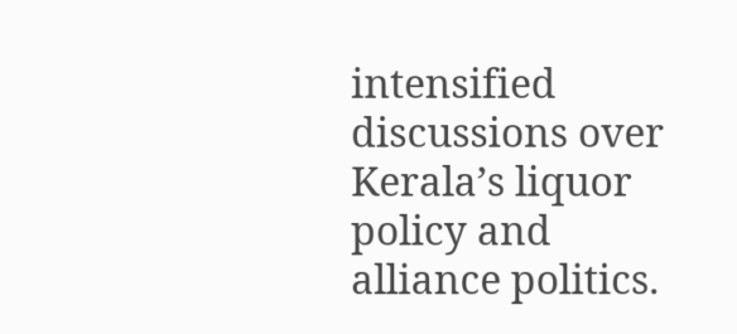intensified discussions over Kerala’s liquor policy and alliance politics.